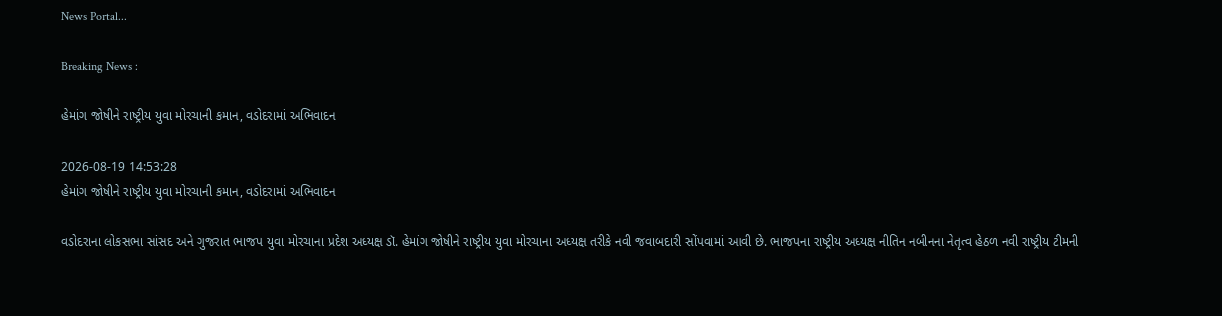News Portal...

Breaking News :

હેમાંગ જોષીને રાષ્ટ્રીય યુવા મોરચાની કમાન, વડોદરામાં અભિવાદન

2026-08-19 14:53:28
હેમાંગ જોષીને રાષ્ટ્રીય યુવા મોરચાની કમાન, વડોદરામાં અભિવાદન

વડોદરાના લોકસભા સાંસદ અને ગુજરાત ભાજપ યુવા મોરચાના પ્રદેશ અધ્યક્ષ ડૉ. હેમાંગ જોષીને રાષ્ટ્રીય યુવા મોરચાના અધ્યક્ષ તરીકે નવી જવાબદારી સોંપવામાં આવી છે. ભાજપના રાષ્ટ્રીય અધ્યક્ષ નીતિન નબીનના નેતૃત્વ હેઠળ નવી રાષ્ટ્રીય ટીમની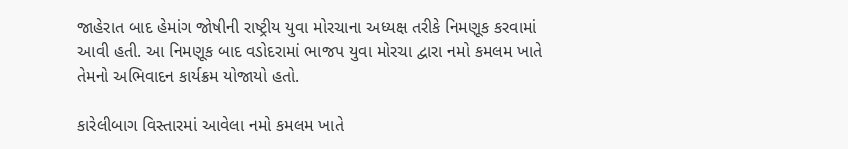જાહેરાત બાદ હેમાંગ જોષીની રાષ્ટ્રીય યુવા મોરચાના અધ્યક્ષ તરીકે નિમણૂક કરવામાં આવી હતી. આ નિમણૂક બાદ વડોદરામાં ભાજપ યુવા મોરચા દ્વારા નમો કમલમ ખાતે તેમનો અભિવાદન કાર્યક્રમ યોજાયો હતો.

કારેલીબાગ વિસ્તારમાં આવેલા નમો કમલમ ખાતે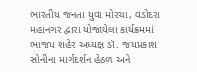ભારતીય જનતા યુવા મોરચા, વડોદરા મહાનગર દ્વારા યોજાયેલા કાર્યક્રમમાં ભાજપ શહેર અધ્યક્ષ ડૉ. જયપ્રકાશ સોનીના માર્ગદર્શન હેઠળ અને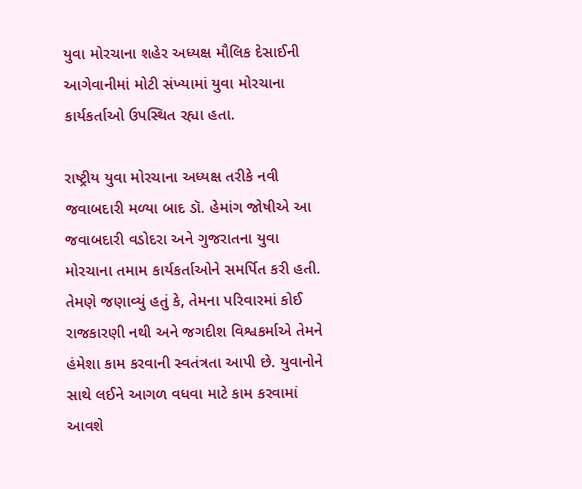યુવા મોરચાના શહેર અધ્યક્ષ મૌલિક દેસાઈની આગેવાનીમાં મોટી સંખ્યામાં યુવા મોરચાના કાર્યકર્તાઓ ઉપસ્થિત રહ્યા હતા.

રાષ્ટ્રીય યુવા મોરચાના અધ્યક્ષ તરીકે નવી જવાબદારી મળ્યા બાદ ડૉ. હેમાંગ જોષીએ આ જવાબદારી વડોદરા અને ગુજરાતના યુવા મોરચાના તમામ કાર્યકર્તાઓને સમર્પિત કરી હતી. તેમણે જણાવ્યું હતું કે, તેમના પરિવારમાં કોઈ રાજકારણી નથી અને જગદીશ વિશ્વકર્માએ તેમને હંમેશા કામ કરવાની સ્વતંત્રતા આપી છે. યુવાનોને સાથે લઈને આગળ વધવા માટે કામ કરવામાં આવશે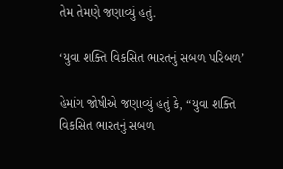તેમ તેમણે જણાવ્યું હતું.

‘યુવા શક્તિ વિકસિત ભારતનું સબળ પરિબળ’

હેમાંગ જોષીએ જણાવ્યું હતું કે, “યુવા શક્તિ વિકસિત ભારતનું સબળ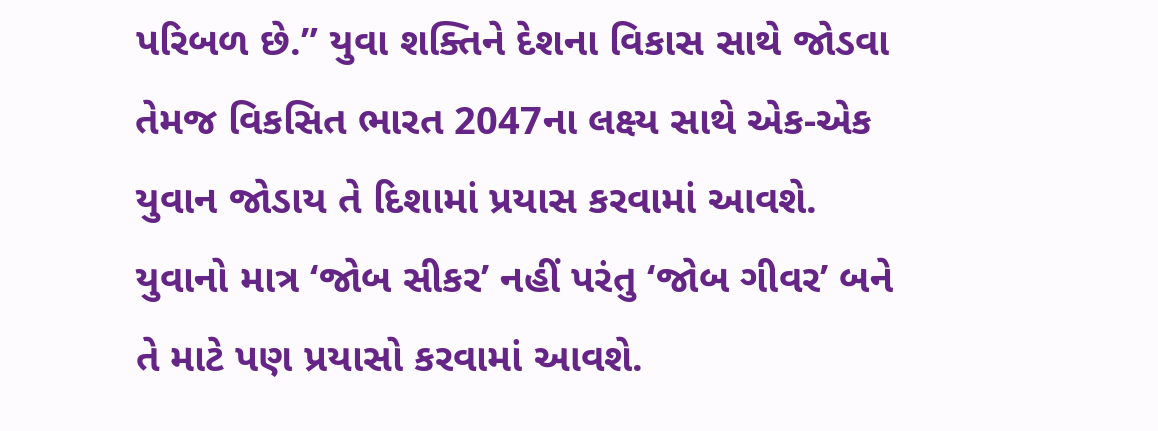પરિબળ છે.” યુવા શક્તિને દેશના વિકાસ સાથે જોડવા તેમજ વિકસિત ભારત 2047ના લક્ષ્ય સાથે એક-એક યુવાન જોડાય તે દિશામાં પ્રયાસ કરવામાં આવશે. યુવાનો માત્ર ‘જોબ સીકર’ નહીં પરંતુ ‘જોબ ગીવર’ બને તે માટે પણ પ્રયાસો કરવામાં આવશે.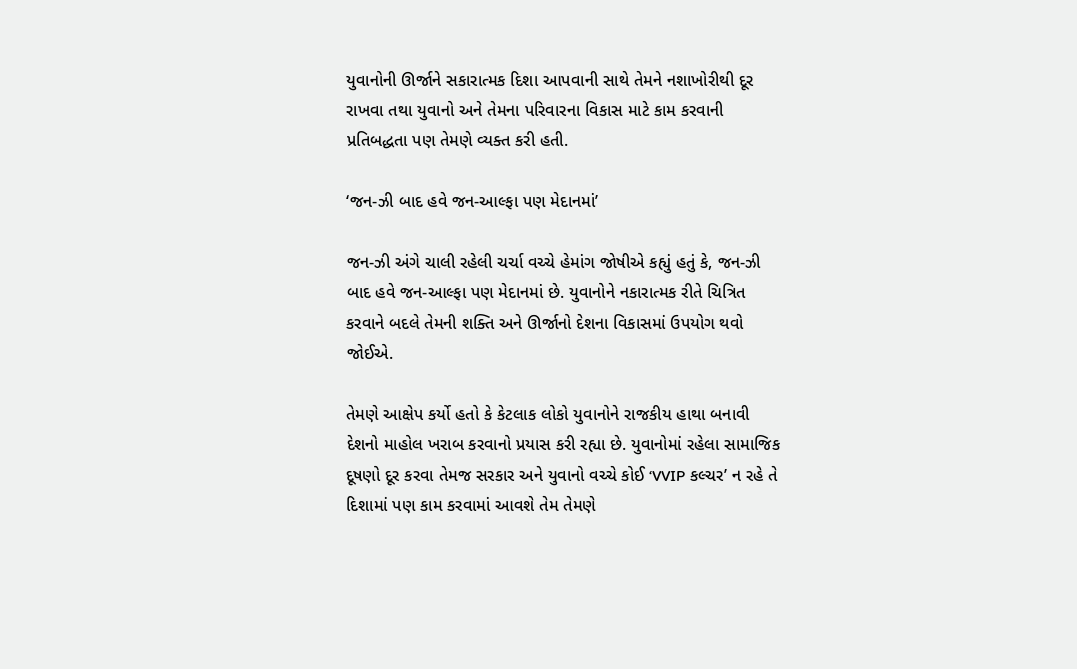યુવાનોની ઊર્જાને સકારાત્મક દિશા આપવાની સાથે તેમને નશાખોરીથી દૂર રાખવા તથા યુવાનો અને તેમના પરિવારના વિકાસ માટે કામ કરવાની પ્રતિબદ્ધતા પણ તેમણે વ્યક્ત કરી હતી.

‘જન-ઝી બાદ હવે જન-આલ્ફા પણ મેદાનમાં’

જન-ઝી અંગે ચાલી રહેલી ચર્ચા વચ્ચે હેમાંગ જોષીએ કહ્યું હતું કે, જન-ઝી બાદ હવે જન-આલ્ફા પણ મેદાનમાં છે. યુવાનોને નકારાત્મક રીતે ચિત્રિત કરવાને બદલે તેમની શક્તિ અને ઊર્જાનો દેશના વિકાસમાં ઉપયોગ થવો જોઈએ.

તેમણે આક્ષેપ કર્યો હતો કે કેટલાક લોકો યુવાનોને રાજકીય હાથા બનાવી દેશનો માહોલ ખરાબ કરવાનો પ્રયાસ કરી રહ્યા છે. યુવાનોમાં રહેલા સામાજિક દૂષણો દૂર કરવા તેમજ સરકાર અને યુવાનો વચ્ચે કોઈ ‘VVIP કલ્ચર’ ન રહે તે દિશામાં પણ કામ કરવામાં આવશે તેમ તેમણે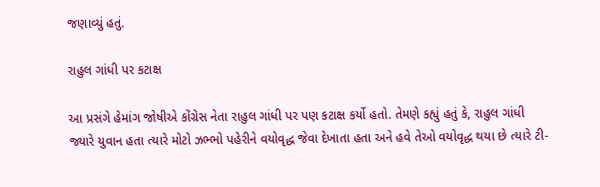જણાવ્યું હતું.

રાહુલ ગાંધી પર કટાક્ષ

આ પ્રસંગે હેમાંગ જોષીએ કોંગ્રેસ નેતા રાહુલ ગાંધી પર પણ કટાક્ષ કર્યો હતો. તેમણે કહ્યું હતું કે, રાહુલ ગાંધી જ્યારે યુવાન હતા ત્યારે મોટો ઝભ્ભો પહેરીને વયોવૃદ્ધ જેવા દેખાતા હતા અને હવે તેઓ વયોવૃદ્ધ થયા છે ત્યારે ટી-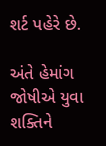શર્ટ પહેરે છે.

અંતે હેમાંગ જોષીએ યુવા શક્તિને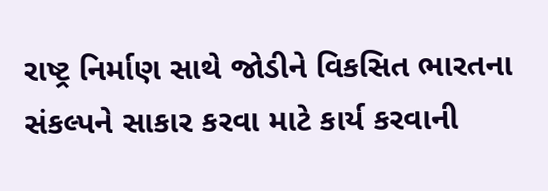રાષ્ટ્ર નિર્માણ સાથે જોડીને વિકસિત ભારતના સંકલ્પને સાકાર કરવા માટે કાર્ય કરવાની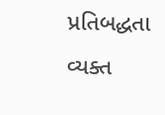પ્રતિબદ્ધતા વ્યક્ત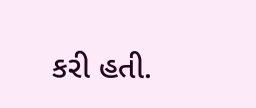કરી હતી.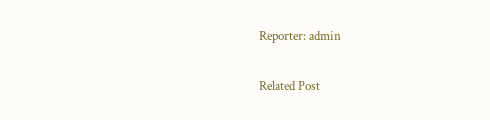Reporter: admin

Related Post